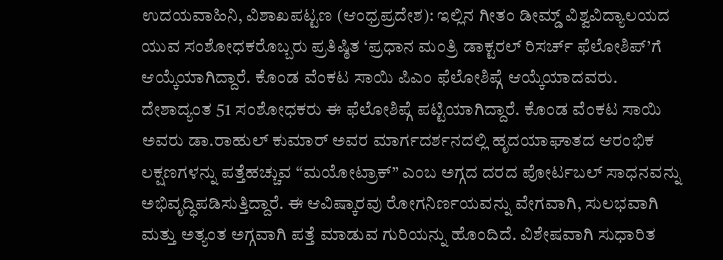ಉದಯವಾಹಿನಿ, ವಿಶಾಖಪಟ್ಟಣ (ಆಂಧ್ರಪ್ರದೇಶ): ಇಲ್ಲಿನ ಗೀತಂ ಡೀಮ್ಡ್ ವಿಶ್ವವಿದ್ಯಾಲಯದ ಯುವ ಸಂಶೋಧಕರೊಬ್ಬರು ಪ್ರತಿಷ್ಠಿತ ‘ಪ್ರಧಾನ ಮಂತ್ರಿ ಡಾಕ್ಟರಲ್ ರಿಸರ್ಚ್ ಫೆಲೋಶಿಪ್’ಗೆ ಆಯ್ಕೆಯಾಗಿದ್ದಾರೆ. ಕೊಂಡ ವೆಂಕಟ ಸಾಯಿ ಪಿಎಂ ಫೆಲೋಶಿಪ್ಗೆ ಆಯ್ಕೆಯಾದವರು. ದೇಶಾದ್ಯಂತ 51 ಸಂಶೋಧಕರು ಈ ಫೆಲೋಶಿಪ್ಗೆ ಪಟ್ಟಿಯಾಗಿದ್ದಾರೆ. ಕೊಂಡ ವೆಂಕಟ ಸಾಯಿ ಅವರು ಡಾ.ರಾಹುಲ್ ಕುಮಾರ್ ಅವರ ಮಾರ್ಗದರ್ಶನದಲ್ಲಿ ಹೃದಯಾಘಾತದ ಆರಂಭಿಕ ಲಕ್ಷಣಗಳನ್ನು ಪತ್ತೆಹಚ್ಚುವ “ಮಯೋಟ್ರಾಕ್” ಎಂಬ ಅಗ್ಗದ ದರದ ಪೋರ್ಟಬಲ್ ಸಾಧನವನ್ನು ಅಭಿವೃದ್ಧಿಪಡಿಸುತ್ತಿದ್ದಾರೆ. ಈ ಆವಿಷ್ಕಾರವು ರೋಗನಿರ್ಣಯವನ್ನು ವೇಗವಾಗಿ, ಸುಲಭವಾಗಿ ಮತ್ತು ಅತ್ಯಂತ ಅಗ್ಗವಾಗಿ ಪತ್ತೆ ಮಾಡುವ ಗುರಿಯನ್ನು ಹೊಂದಿದೆ. ವಿಶೇಷವಾಗಿ ಸುಧಾರಿತ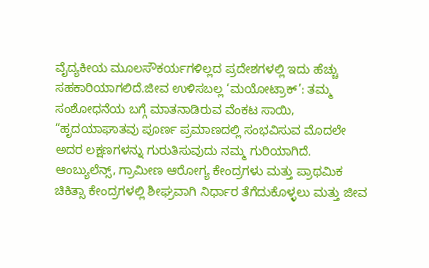ವೈದ್ಯಕೀಯ ಮೂಲಸೌಕರ್ಯಗಳಿಲ್ಲದ ಪ್ರದೇಶಗಳಲ್ಲಿ ಇದು ಹೆಚ್ಚು ಸಹಕಾರಿಯಾಗಲಿದೆ.ಜೀವ ಉಳಿಸಬಲ್ಲ ‘ಮಯೋಟ್ರಾಕ್’: ತಮ್ಮ ಸಂಶೋಧನೆಯ ಬಗ್ಗೆ ಮಾತನಾಡಿರುವ ವೆಂಕಟ ಸಾಯಿ, “ಹೃದಯಾಘಾತವು ಪೂರ್ಣ ಪ್ರಮಾಣದಲ್ಲಿ ಸಂಭವಿಸುವ ಮೊದಲೇ ಅದರ ಲಕ್ಷಣಗಳನ್ನು ಗುರುತಿಸುವುದು ನಮ್ಮ ಗುರಿಯಾಗಿದೆ. ಆಂಬ್ಯುಲೆನ್ಸ್, ಗ್ರಾಮೀಣ ಆರೋಗ್ಯ ಕೇಂದ್ರಗಳು ಮತ್ತು ಪ್ರಾಥಮಿಕ ಚಿಕಿತ್ಸಾ ಕೇಂದ್ರಗಳಲ್ಲಿ ಶೀಘ್ರವಾಗಿ ನಿರ್ಧಾರ ತೆಗೆದುಕೊಳ್ಳಲು ಮತ್ತು ಜೀವ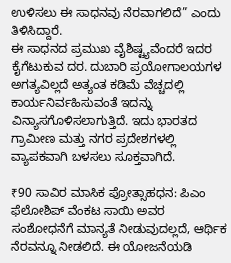ಉಳಿಸಲು ಈ ಸಾಧನವು ನೆರವಾಗಲಿದೆ” ಎಂದು ತಿಳಿಸಿದ್ದಾರೆ.
ಈ ಸಾಧನದ ಪ್ರಮುಖ ವೈಶಿಷ್ಟ್ಯವೆಂದರೆ ಇದರ ಕೈಗೆಟುಕುವ ದರ. ದುಬಾರಿ ಪ್ರಯೋಗಾಲಯಗಳ ಅಗತ್ಯವಿಲ್ಲದೆ ಅತ್ಯಂತ ಕಡಿಮೆ ವೆಚ್ಚದಲ್ಲಿ ಕಾರ್ಯನಿರ್ವಹಿಸುವಂತೆ ಇದನ್ನು ವಿನ್ಯಾಸಗೊಳಿಸಲಾಗುತ್ತಿದೆ. ಇದು ಭಾರತದ ಗ್ರಾಮೀಣ ಮತ್ತು ನಗರ ಪ್ರದೇಶಗಳಲ್ಲಿ ವ್ಯಾಪಕವಾಗಿ ಬಳಸಲು ಸೂಕ್ತವಾಗಿದೆ.

₹90 ಸಾವಿರ ಮಾಸಿಕ ಪ್ರೋತ್ಸಾಹಧನ: ಪಿಎಂ ಫೆಲೋಶಿಪ್ ವೆಂಕಟ ಸಾಯಿ ಅವರ ಸಂಶೋಧನೆಗೆ ಮಾನ್ಯತೆ ನೀಡುವುದಲ್ಲದೆ, ಆರ್ಥಿಕ ನೆರವನ್ನೂ ನೀಡಲಿದೆ. ಈ ಯೋಜನೆಯಡಿ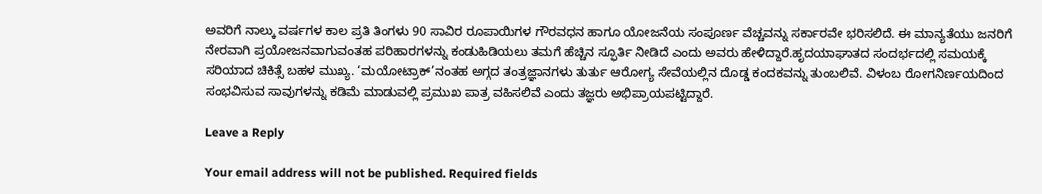ಅವರಿಗೆ ನಾಲ್ಕು ವರ್ಷಗಳ ಕಾಲ ಪ್ರತಿ ತಿಂಗಳು 90 ಸಾವಿರ ರೂಪಾಯಿಗಳ ಗೌರವಧನ ಹಾಗೂ ಯೋಜನೆಯ ಸಂಪೂರ್ಣ ವೆಚ್ಚವನ್ನು ಸರ್ಕಾರವೇ ಭರಿಸಲಿದೆ. ಈ ಮಾನ್ಯತೆಯು ಜನರಿಗೆ ನೇರವಾಗಿ ಪ್ರಯೋಜನವಾಗುವಂತಹ ಪರಿಹಾರಗಳನ್ನು ಕಂಡುಹಿಡಿಯಲು ತಮಗೆ ಹೆಚ್ಚಿನ ಸ್ಫೂರ್ತಿ ನೀಡಿದೆ ಎಂದು ಅವರು ಹೇಳಿದ್ದಾರೆ.ಹೃದಯಾಘಾತದ ಸಂದರ್ಭದಲ್ಲಿ ಸಮಯಕ್ಕೆ ಸರಿಯಾದ ಚಿಕಿತ್ಸೆ ಬಹಳ ಮುಖ್ಯ. ‘ಮಯೋಟ್ರಾಕ್’ನಂತಹ ಅಗ್ಗದ ತಂತ್ರಜ್ಞಾನಗಳು ತುರ್ತು ಆರೋಗ್ಯ ಸೇವೆಯಲ್ಲಿನ ದೊಡ್ಡ ಕಂದಕವನ್ನು ತುಂಬಲಿವೆ. ವಿಳಂಬ ರೋಗನಿರ್ಣಯದಿಂದ ಸಂಭವಿಸುವ ಸಾವುಗಳನ್ನು ಕಡಿಮೆ ಮಾಡುವಲ್ಲಿ ಪ್ರಮುಖ ಪಾತ್ರ ವಹಿಸಲಿವೆ ಎಂದು ತಜ್ಞರು ಅಭಿಪ್ರಾಯಪಟ್ಟಿದ್ದಾರೆ.

Leave a Reply

Your email address will not be published. Required fields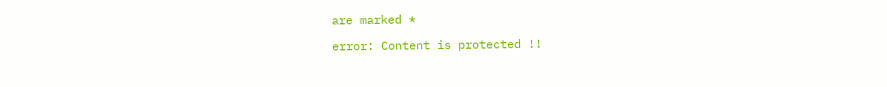are marked *

error: Content is protected !!